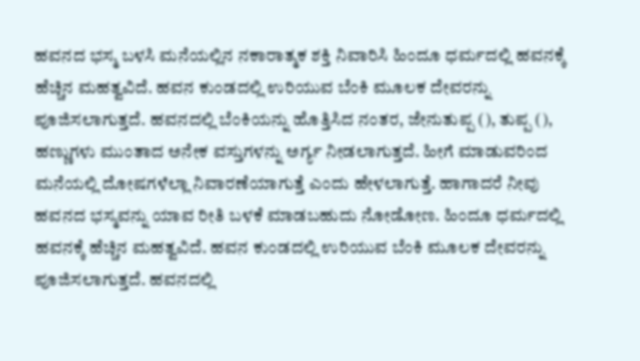ಹವನದ ಭಸ್ಮ ಬಳಸಿ ಮನೆಯಲ್ಲಿನ ನಕಾರಾತ್ಮಕ ಶಕ್ತಿ ನಿವಾರಿಸಿ ಹಿಂದೂ ಧರ್ಮದಲ್ಲಿ ಹವನಕ್ಕೆ ಹೆಚ್ಚಿನ ಮಹತ್ವವಿದೆ. ಹವನ ಕುಂಡದಲ್ಲಿ ಉರಿಯುವ ಬೆಂಕಿ ಮೂಲಕ ದೇವರನ್ನು ಪೂಜಿಸಲಾಗುತ್ತದೆ. ಹವನದಲ್ಲಿ ಬೆಂಕಿಯನ್ನು ಹೊತ್ತಿಸಿದ ನಂತರ, ಜೇನುತುಪ್ಪ (), ತುಪ್ಪ (), ಹಣ್ಣುಗಳು ಮುಂತಾದ ಅನೇಕ ವಸ್ತುಗಳನ್ನು ಅರ್ಗ್ಯ ನೀಡಲಾಗುತ್ತದೆ. ಹೀಗೆ ಮಾಡುವರಿಂದ ಮನೆಯಲ್ಲಿ ದೋಷಗಳೆಲ್ಲಾ ನಿವಾರಣೆಯಾಗುತ್ತೆ ಎಂದು ಹೇಳಲಾಗುತ್ತೆ. ಹಾಗಾದರೆ ನೀವು ಹವನದ ಭಸ್ಮವನ್ನು ಯಾವ ರೀತಿ ಬಳಕೆ ಮಾಡಬಹುದು ನೋಡೋಣ. ಹಿಂದೂ ಧರ್ಮದಲ್ಲಿ ಹವನಕ್ಕೆ ಹೆಚ್ಚಿನ ಮಹತ್ವವಿದೆ. ಹವನ ಕುಂಡದಲ್ಲಿ ಉರಿಯುವ ಬೆಂಕಿ ಮೂಲಕ ದೇವರನ್ನು ಪೂಜಿಸಲಾಗುತ್ತದೆ. ಹವನದಲ್ಲಿ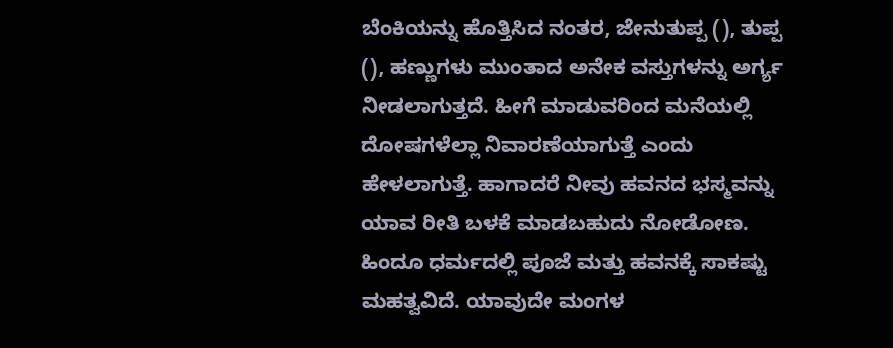ಬೆಂಕಿಯನ್ನು ಹೊತ್ತಿಸಿದ ನಂತರ, ಜೇನುತುಪ್ಪ (), ತುಪ್ಪ (), ಹಣ್ಣುಗಳು ಮುಂತಾದ ಅನೇಕ ವಸ್ತುಗಳನ್ನು ಅರ್ಗ್ಯ ನೀಡಲಾಗುತ್ತದೆ. ಹೀಗೆ ಮಾಡುವರಿಂದ ಮನೆಯಲ್ಲಿ ದೋಷಗಳೆಲ್ಲಾ ನಿವಾರಣೆಯಾಗುತ್ತೆ ಎಂದು ಹೇಳಲಾಗುತ್ತೆ. ಹಾಗಾದರೆ ನೀವು ಹವನದ ಭಸ್ಮವನ್ನು ಯಾವ ರೀತಿ ಬಳಕೆ ಮಾಡಬಹುದು ನೋಡೋಣ. ಹಿಂದೂ ಧರ್ಮದಲ್ಲಿ ಪೂಜೆ ಮತ್ತು ಹವನಕ್ಕೆ ಸಾಕಷ್ಟು ಮಹತ್ವವಿದೆ. ಯಾವುದೇ ಮಂಗಳ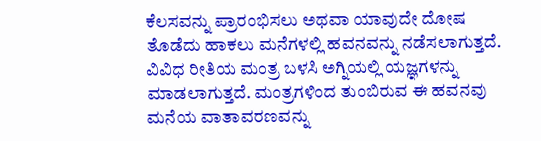ಕೆಲಸವನ್ನು ಪ್ರಾರಂಭಿಸಲು ಅಥವಾ ಯಾವುದೇ ದೋಷ ತೊಡೆದು ಹಾಕಲು ಮನೆಗಳಲ್ಲಿ ಹವನವನ್ನು ನಡೆಸಲಾಗುತ್ತದೆ. ವಿವಿಧ ರೀತಿಯ ಮಂತ್ರ ಬಳಸಿ ಅಗ್ನಿಯಲ್ಲಿ ಯಜ್ಞಗಳನ್ನು ಮಾಡಲಾಗುತ್ತದೆ. ಮಂತ್ರಗಳಿಂದ ತುಂಬಿರುವ ಈ ಹವನವು ಮನೆಯ ವಾತಾವರಣವನ್ನು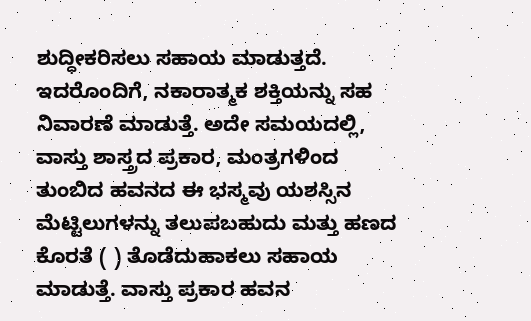ಶುದ್ಧೀಕರಿಸಲು ಸಹಾಯ ಮಾಡುತ್ತದೆ. ಇದರೊಂದಿಗೆ, ನಕಾರಾತ್ಮಕ ಶಕ್ತಿಯನ್ನು ಸಹ ನಿವಾರಣೆ ಮಾಡುತ್ತೆ. ಅದೇ ಸಮಯದಲ್ಲಿ, ವಾಸ್ತು ಶಾಸ್ತ್ರದ ಪ್ರಕಾರ, ಮಂತ್ರಗಳಿಂದ ತುಂಬಿದ ಹವನದ ಈ ಭಸ್ಮವು ಯಶಸ್ಸಿನ ಮೆಟ್ಟಿಲುಗಳನ್ನು ತಲುಪಬಹುದು ಮತ್ತು ಹಣದ ಕೊರತೆ ( ) ತೊಡೆದುಹಾಕಲು ಸಹಾಯ ಮಾಡುತ್ತೆ. ವಾಸ್ತು ಪ್ರಕಾರ ಹವನ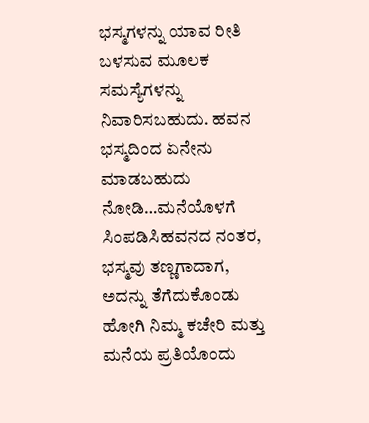ಭಸ್ಮಗಳನ್ನು ಯಾವ ರೀತಿ ಬಳಸುವ ಮೂಲಕ ಸಮಸ್ಯೆಗಳನ್ನು ನಿವಾರಿಸಬಹುದು. ಹವನ ಭಸ್ಮದಿಂದ ಏನೇನು ಮಾಡಬಹುದು ನೋಡಿ…ಮನೆಯೊಳಗೆ ಸಿಂಪಡಿಸಿಹವನದ ನಂತರ, ಭಸ್ಮವು ತಣ್ಣಗಾದಾಗ, ಅದನ್ನು ತೆಗೆದುಕೊಂಡು ಹೋಗಿ ನಿಮ್ಮ ಕಚೇರಿ ಮತ್ತು ಮನೆಯ ಪ್ರತಿಯೊಂದು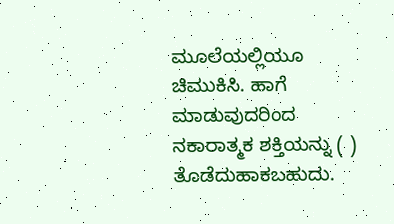ಮೂಲೆಯಲ್ಲಿಯೂ ಚಿಮುಕಿಸಿ. ಹಾಗೆ ಮಾಡುವುದರಿಂದ ನಕಾರಾತ್ಮಕ ಶಕ್ತಿಯನ್ನು ( ) ತೊಡೆದುಹಾಕಬಹುದು.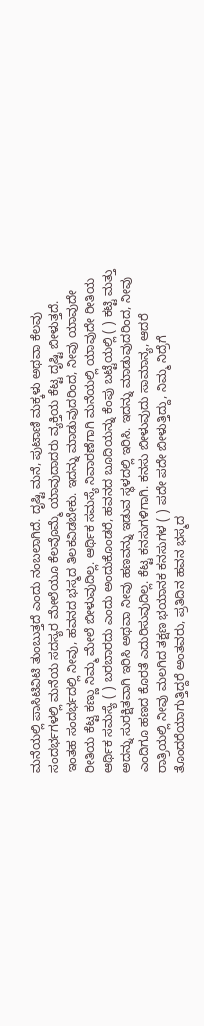ಮನೆಯಲ್ಲಿ ಪಾಸಿಟಿವಿಟಿ ತುಂಬುತ್ತದೆ ಎಂದು ನಂಬಲಾಗಿದೆ. ದೃಷ್ಟಿ ಮನೆ, ಪುಟಾಣಿ ಮಕ್ಕಳು ಅಥವಾ ಕೆಲವು ಸಂದರ್ಭಗಳಲ್ಲಿ ಮನೆಯ ಸದಸ್ಯರ ಮೇಲೆಯೂ ಕೆಲವೊಮ್ಮೆ ಯಾವುದಾದರು ವ್ಯಕ್ತಿಯ ಕೆಟ್ಟ ದೃಷ್ಟಿ ಬೀಳುತ್ತದೆ. ಇಂತಹ ಸಂದರ್ಭದಲ್ಲಿ ನೀವು, ಹವನದ ಭಸ್ಮದ ತಿಲಕವಿಡಬೇಕು. ಇದನ್ನು ಮಾಡುವುದರಿಂದ, ನೀವು ಯಾವುದೇ ರೀತಿಯ ಕೆಟ್ಟ ಕಣ್ಣು ನಿಮ್ಮ ಮೇಲೆ ಬೀಳುವುದಿಲ್ಲ. ಆರ್ಥಿಕ ಸಮಸ್ಯೆ ನಿವಾರಣೆಗಾಗಿ ಮನೆಯಲ್ಲಿ ಯಾವುದೇ ರೀತಿಯ ಆರ್ಥಿಕ ಸಮಸ್ಯೆ ( ) ಬರಬಾರದು ಎಂದು ಅಂದುಕೊಂಡರೆ, ಹವನದ ಬೂದಿಯನ್ನು ಕೆಂಪು ಬಟ್ಟೆಯಲ್ಲಿ ( ) ಕಟ್ಟಿ ಮತ್ತು ಅದನ್ನು ಸುರಕ್ಷಿತವಾಗಿ ಇರಿಸಿ ಅಥವಾ ನೀವು ಹಣವನ್ನು ಇಡುವ ಸ್ಥಳದಲ್ಲಿ ಇರಿಸಿ. ಇದನ್ನು ಮಾಡುವುದರಿಂದ, ನೀವು ಎಂದಿಗೂ ಹಣದ ಕೊರತೆ ಎದುರಿಸುವುದಿಲ್ಲ. ಕೆಟ್ಟ ಕನಸುಗಳಿಗಾಗಿ. ಕನಸು ಬೀಳುವುದು ಸಾಮಾನ್ಯ, ಆದರೆ ರಾತ್ರಿಯಲ್ಲಿ ನೀವು ಮಲಗಿದ ತಕ್ಷಣ ಭಯಾನಕ ಕನಸುಗಳ ( ) ಪದೇ ಪದೇ ಬೀಳುತ್ತಿದ್ದು, ನಿಮ್ಮ ನಿದ್ರೆಗೆ ತೊಂದರೆಯಾಗುತ್ತಿದ್ದರೆ ಅಂತವರು, ಪ್ರತಿದಿನ ಹವನ ಭಸ್ಮದ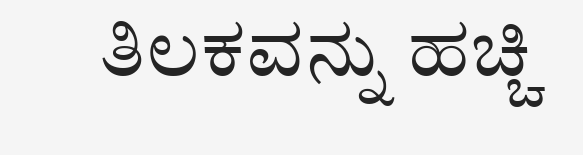ತಿಲಕವನ್ನು ಹಚ್ಚಿ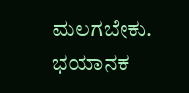ಮಲಗಬೇಕು. ಭಯಾನಕ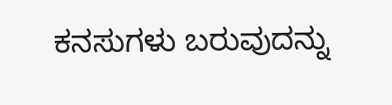ಕನಸುಗಳು ಬರುವುದನ್ನು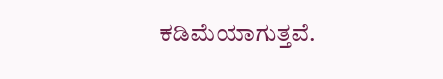ಕಡಿಮೆಯಾಗುತ್ತವೆ.